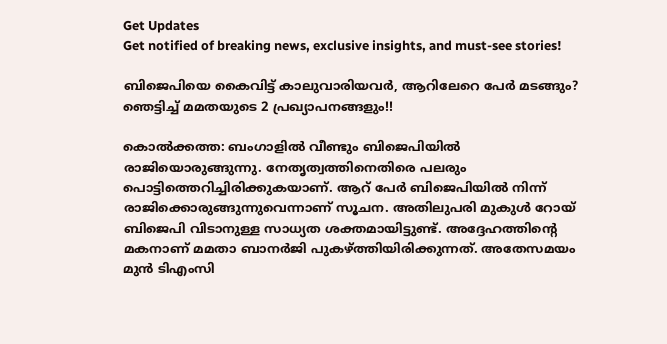Get Updates
Get notified of breaking news, exclusive insights, and must-see stories!

ബിജെപിയെ കൈവിട്ട് കാലുവാരിയവര്‍, ആറിലേറെ പേര്‍ മടങ്ങും? ഞെട്ടിച്ച് മമതയുടെ 2 പ്രഖ്യാപനങ്ങളും!!

കൊല്‍ക്കത്ത: ബംഗാളില്‍ വീണ്ടും ബിജെപിയില്‍ രാജിയൊരുങ്ങുന്നു. നേതൃത്വത്തിനെതിരെ പലരും പൊട്ടിത്തെറിച്ചിരിക്കുകയാണ്. ആറ് പേര്‍ ബിജെപിയില്‍ നിന്ന് രാജിക്കൊരുങ്ങുന്നുവെന്നാണ് സൂചന. അതിലുപരി മുകുള്‍ റോയ് ബിജെപി വിടാനുള്ള സാധ്യത ശക്തമായിട്ടുണ്ട്. അദ്ദേഹത്തിന്റെ മകനാണ് മമതാ ബാനര്‍ജി പുകഴ്ത്തിയിരിക്കുന്നത്. അതേസമയം മുന്‍ ടിഎംസി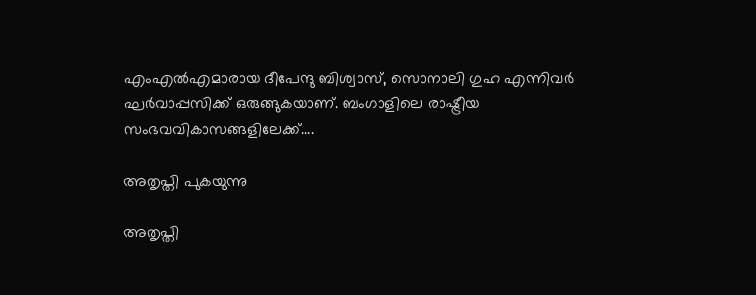എംഎല്‍എമാരായ ദീപേന്ദു ബിശ്വാസ്, സൊനാലി ഗുഹ എന്നിവര്‍ ഘര്‍വാപ്പസിക്ക് ഒരുങ്ങുകയാണ്. ബംഗാളിലെ രാഷ്ട്രീയ സംഭവവികാസങ്ങളിലേക്ക്....

അതൃപ്തി പുകയുന്നു

അതൃപ്തി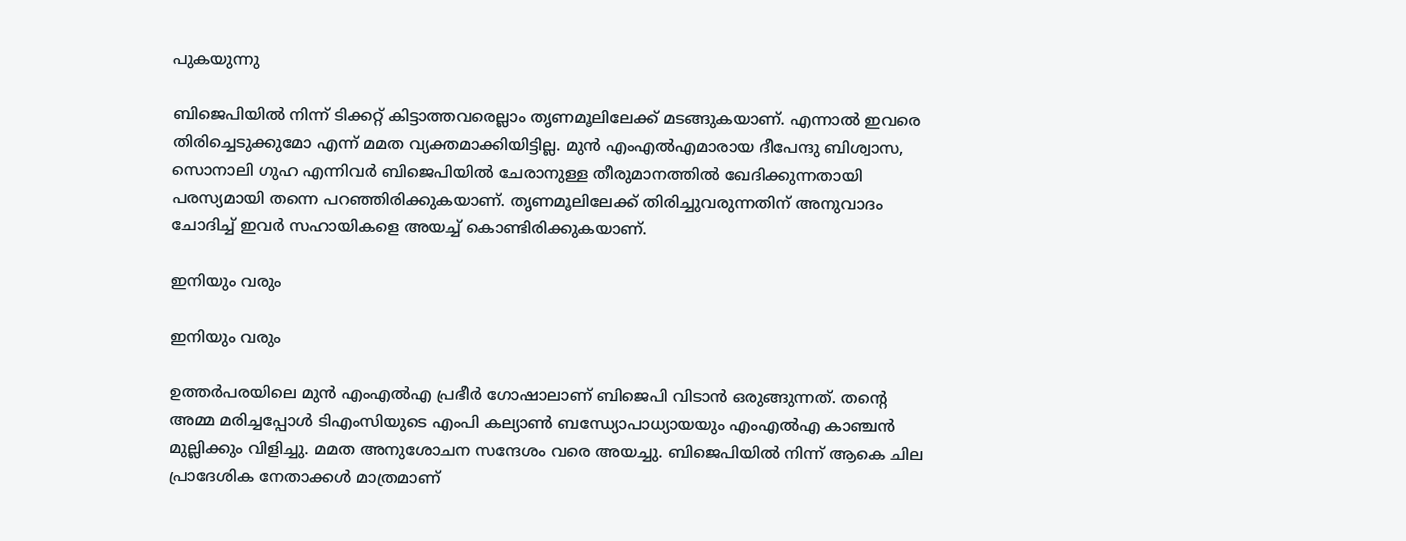പുകയുന്നു

ബിജെപിയില്‍ നിന്ന് ടിക്കറ്റ് കിട്ടാത്തവരെല്ലാം തൃണമൂലിലേക്ക് മടങ്ങുകയാണ്. എന്നാല്‍ ഇവരെ തിരിച്ചെടുക്കുമോ എന്ന് മമത വ്യക്തമാക്കിയിട്ടില്ല. മുന്‍ എംഎല്‍എമാരായ ദീപേന്ദു ബിശ്വാസ, സൊനാലി ഗുഹ എന്നിവര്‍ ബിജെപിയില്‍ ചേരാനുള്ള തീരുമാനത്തില്‍ ഖേദിക്കുന്നതായി പരസ്യമായി തന്നെ പറഞ്ഞിരിക്കുകയാണ്. തൃണമൂലിലേക്ക് തിരിച്ചുവരുന്നതിന് അനുവാദം ചോദിച്ച് ഇവര്‍ സഹായികളെ അയച്ച് കൊണ്ടിരിക്കുകയാണ്.

ഇനിയും വരും

ഇനിയും വരും

ഉത്തര്‍പരയിലെ മുന്‍ എംഎല്‍എ പ്രഭീര്‍ ഗോഷാലാണ് ബിജെപി വിടാന്‍ ഒരുങ്ങുന്നത്. തന്റെ അമ്മ മരിച്ചപ്പോള്‍ ടിഎംസിയുടെ എംപി കല്യാണ്‍ ബന്ധ്യോപാധ്യായയും എംഎല്‍എ കാഞ്ചന്‍ മുല്ലിക്കും വിളിച്ചു. മമത അനുശോചന സന്ദേശം വരെ അയച്ചു. ബിജെപിയില്‍ നിന്ന് ആകെ ചില പ്രാദേശിക നേതാക്കള്‍ മാത്രമാണ്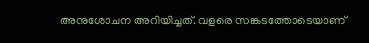അനുശോചന അറിയിച്ചത്. വളരെ സങ്കടത്തോടെയാണ്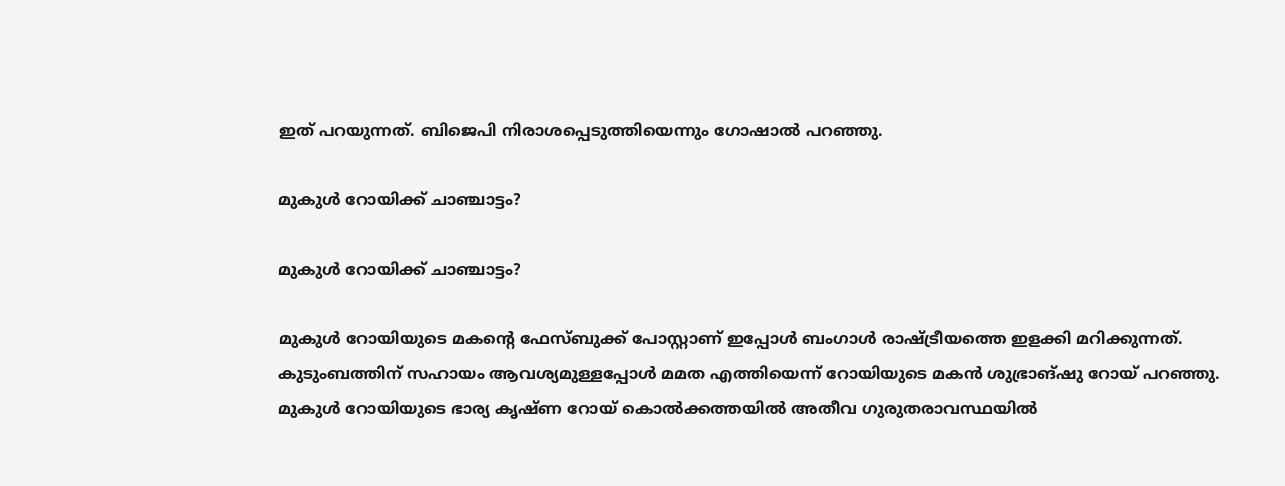ഇത് പറയുന്നത്. ബിജെപി നിരാശപ്പെടുത്തിയെന്നും ഗോഷാല്‍ പറഞ്ഞു.

മുകുള്‍ റോയിക്ക് ചാഞ്ചാട്ടം?

മുകുള്‍ റോയിക്ക് ചാഞ്ചാട്ടം?

മുകുള്‍ റോയിയുടെ മകന്റെ ഫേസ്ബുക്ക് പോസ്റ്റാണ് ഇപ്പോള്‍ ബംഗാള്‍ രാഷ്ട്രീയത്തെ ഇളക്കി മറിക്കുന്നത്. കുടുംബത്തിന് സഹായം ആവശ്യമുള്ളപ്പോള്‍ മമത എത്തിയെന്ന് റോയിയുടെ മകന്‍ ശുഭ്രാങ്ഷു റോയ് പറഞ്ഞു. മുകുള്‍ റോയിയുടെ ഭാര്യ കൃഷ്ണ റോയ് കൊല്‍ക്കത്തയില്‍ അതീവ ഗുരുതരാവസ്ഥയില്‍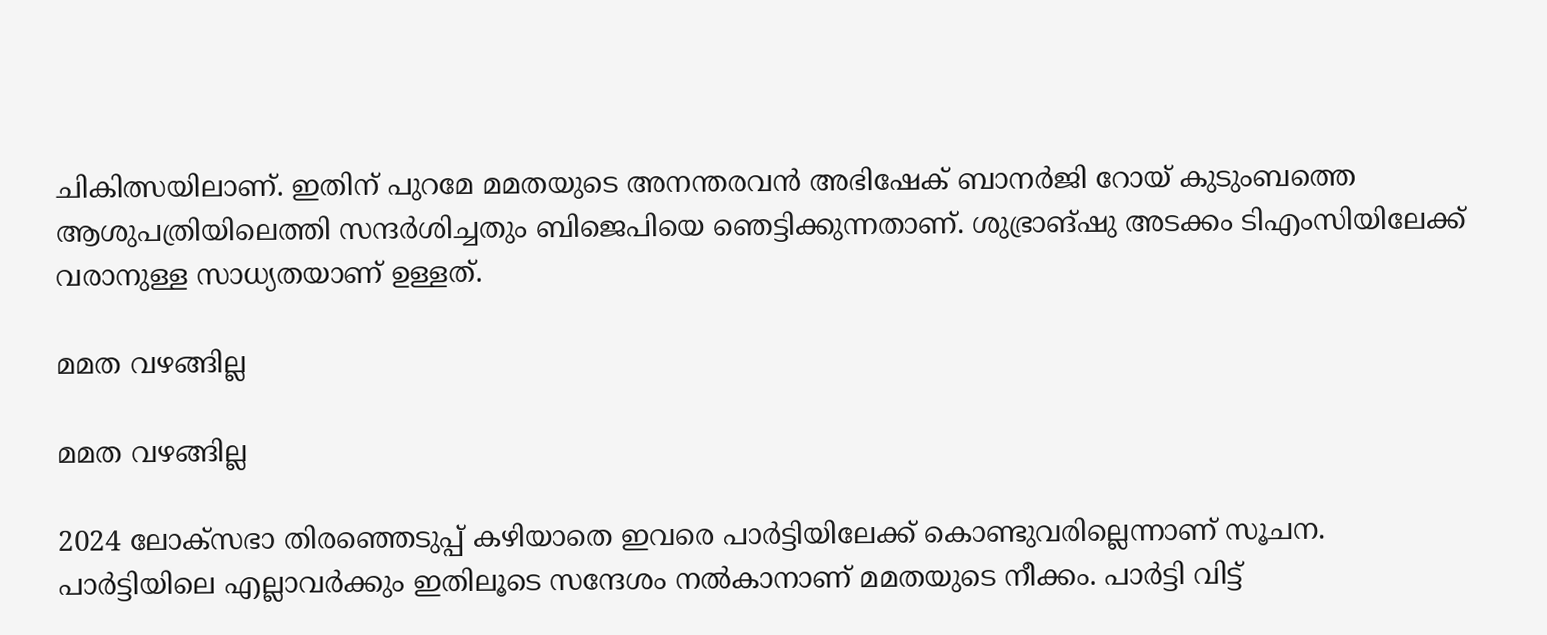ചികിത്സയിലാണ്. ഇതിന് പുറമേ മമതയുടെ അനന്തരവന്‍ അഭിഷേക് ബാനര്‍ജി റോയ് കുടുംബത്തെ ആശുപത്രിയിലെത്തി സന്ദര്‍ശിച്ചതും ബിജെപിയെ ഞെട്ടിക്കുന്നതാണ്. ശുഭ്രാങ്ഷു അടക്കം ടിഎംസിയിലേക്ക് വരാനുള്ള സാധ്യതയാണ് ഉള്ളത്.

മമത വഴങ്ങില്ല

മമത വഴങ്ങില്ല

2024 ലോക്‌സഭാ തിരഞ്ഞെടുപ്പ് കഴിയാതെ ഇവരെ പാര്‍ട്ടിയിലേക്ക് കൊണ്ടുവരില്ലെന്നാണ് സൂചന. പാര്‍ട്ടിയിലെ എല്ലാവര്‍ക്കും ഇതിലൂടെ സന്ദേശം നല്‍കാനാണ് മമതയുടെ നീക്കം. പാര്‍ട്ടി വിട്ട്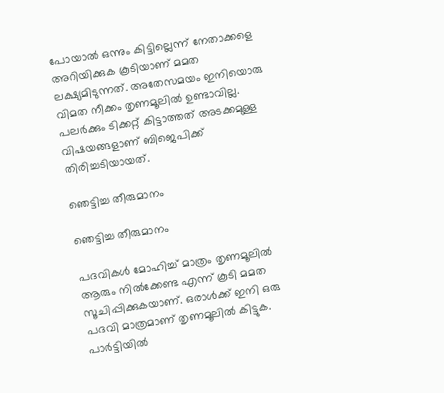പോയാല്‍ ഒന്നും കിട്ടില്ലെന്ന് നേതാക്കളെ അറിയിക്കുക കൂടിയാണ് മമത ലക്ഷ്യമിടുന്നത്. അതേസമയം ഇനിയൊരു വിമത നീക്കം തൃണമൂലില്‍ ഉണ്ടാവില്ല. പലര്‍ക്കും ടിക്കറ്റ് കിട്ടാത്തത് അടക്കമുള്ള വിഷയങ്ങളാണ് ബിജെപിക്ക് തിരിച്ചടിയായത്.

ഞെട്ടിച്ച തീരുമാനം

ഞെട്ടിച്ച തീരുമാനം

പദവികള്‍ മോഹിച്ച് മാത്രം തൃണമൂലില്‍ ആരും നില്‍ക്കേണ്ട എന്ന് കൂടി മമത സൂചിപ്പിക്കുകയാണ്. ഒരാള്‍ക്ക് ഇനി ഒരു പദവി മാത്രമാണ് തൃണമൂലില്‍ കിട്ടുക. പാര്‍ട്ടിയില്‍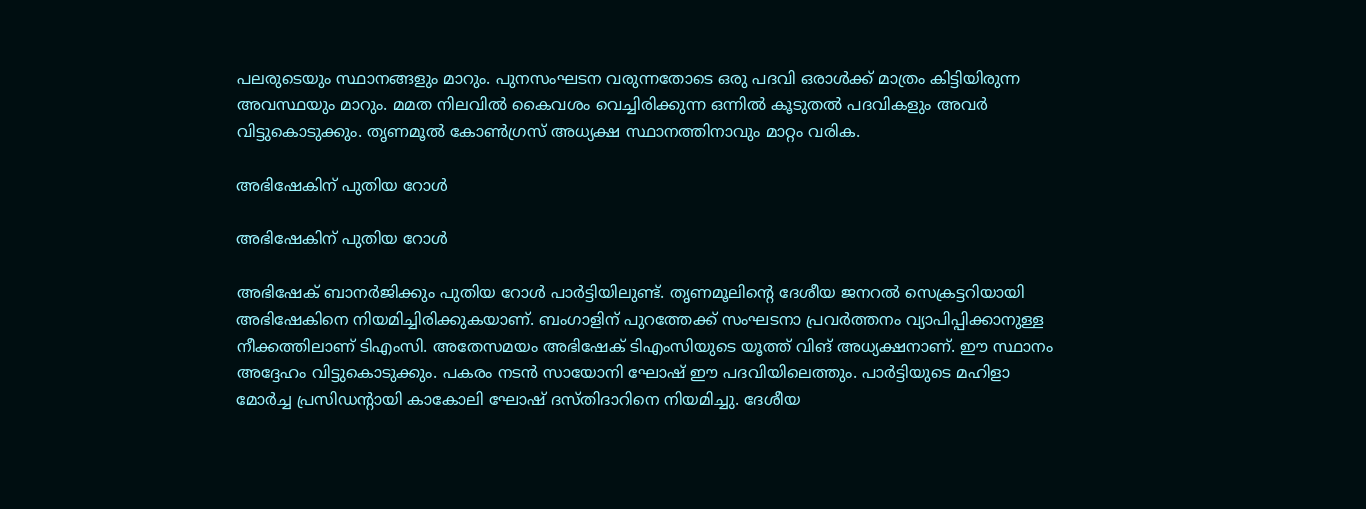പലരുടെയും സ്ഥാനങ്ങളും മാറും. പുനസംഘടന വരുന്നതോടെ ഒരു പദവി ഒരാള്‍ക്ക് മാത്രം കിട്ടിയിരുന്ന അവസ്ഥയും മാറും. മമത നിലവില്‍ കൈവശം വെച്ചിരിക്കുന്ന ഒന്നില്‍ കൂടുതല്‍ പദവികളും അവര്‍ വിട്ടുകൊടുക്കും. തൃണമൂല്‍ കോണ്‍ഗ്രസ് അധ്യക്ഷ സ്ഥാനത്തിനാവും മാറ്റം വരിക.

അഭിഷേകിന് പുതിയ റോള്‍

അഭിഷേകിന് പുതിയ റോള്‍

അഭിഷേക് ബാനര്‍ജിക്കും പുതിയ റോള്‍ പാര്‍ട്ടിയിലുണ്ട്. തൃണമൂലിന്റെ ദേശീയ ജനറല്‍ സെക്രട്ടറിയായി അഭിഷേകിനെ നിയമിച്ചിരിക്കുകയാണ്. ബംഗാളിന് പുറത്തേക്ക് സംഘടനാ പ്രവര്‍ത്തനം വ്യാപിപ്പിക്കാനുള്ള നീക്കത്തിലാണ് ടിഎംസി. അതേസമയം അഭിഷേക് ടിഎംസിയുടെ യൂത്ത് വിങ് അധ്യക്ഷനാണ്. ഈ സ്ഥാനം അദ്ദേഹം വിട്ടുകൊടുക്കും. പകരം നടന്‍ സായോനി ഘോഷ് ഈ പദവിയിലെത്തും. പാര്‍ട്ടിയുടെ മഹിളാ മോര്‍ച്ച പ്രസിഡന്റായി കാകോലി ഘോഷ് ദസ്തിദാറിനെ നിയമിച്ചു. ദേശീയ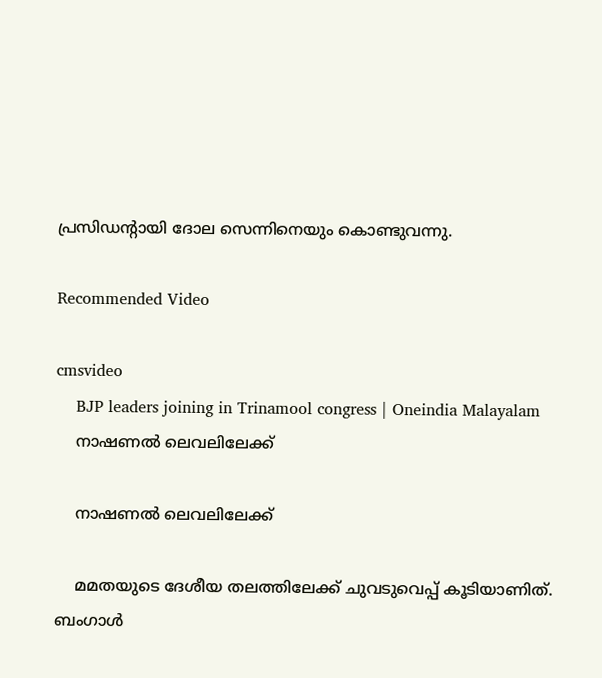പ്രസിഡന്റായി ദോല സെന്നിനെയും കൊണ്ടുവന്നു.

Recommended Video

cmsvideo
    BJP leaders joining in Trinamool congress | Oneindia Malayalam
    നാഷണല്‍ ലെവലിലേക്ക്

    നാഷണല്‍ ലെവലിലേക്ക്

    മമതയുടെ ദേശീയ തലത്തിലേക്ക് ചുവടുവെപ്പ് കൂടിയാണിത്. ബംഗാള്‍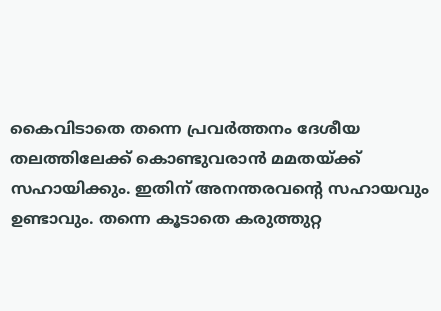കൈവിടാതെ തന്നെ പ്രവര്‍ത്തനം ദേശീയ തലത്തിലേക്ക് കൊണ്ടുവരാന്‍ മമതയ്ക്ക് സഹായിക്കും. ഇതിന് അനന്തരവന്റെ സഹായവും ഉണ്ടാവും. തന്നെ കൂടാതെ കരുത്തുറ്റ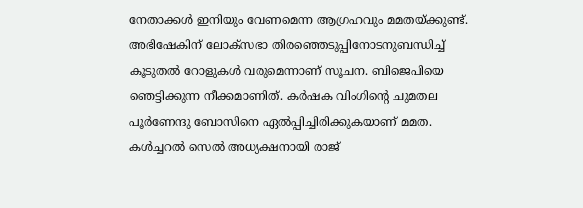നേതാക്കള്‍ ഇനിയും വേണമെന്ന ആഗ്രഹവും മമതയ്ക്കുണ്ട്. അഭിഷേകിന് ലോക്‌സഭാ തിരഞ്ഞെടുപ്പിനോടനുബന്ധിച്ച് കൂടുതല്‍ റോളുകള്‍ വരുമെന്നാണ് സൂചന. ബിജെപിയെ ഞെട്ടിക്കുന്ന നീക്കമാണിത്. കര്‍ഷക വിംഗിന്റെ ചുമതല പൂര്‍ണേന്ദു ബോസിനെ ഏല്‍പ്പിച്ചിരിക്കുകയാണ് മമത. കള്‍ച്ചറല്‍ സെല്‍ അധ്യക്ഷനായി രാജ്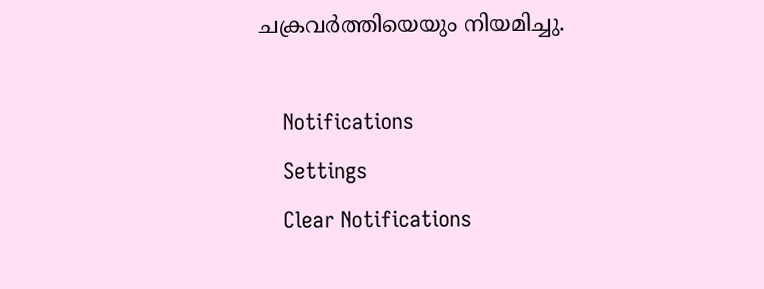ചക്രവര്‍ത്തിയെയും നിയമിച്ചു.

    Notifications
    Settings
    Clear Notifications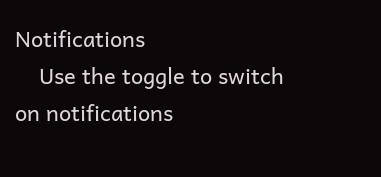Notifications
    Use the toggle to switch on notifications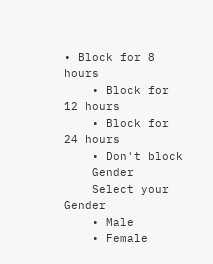• Block for 8 hours
    • Block for 12 hours
    • Block for 24 hours
    • Don't block
    Gender
    Select your Gender
    • Male
    • Female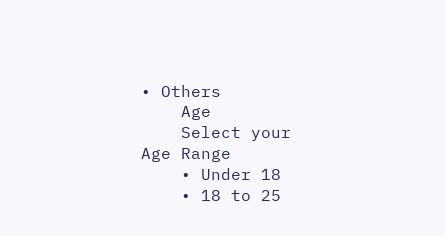• Others
    Age
    Select your Age Range
    • Under 18
    • 18 to 25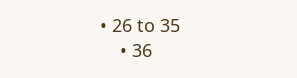• 26 to 35
    • 36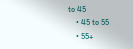to 45
    • 45 to 55
    • 55+